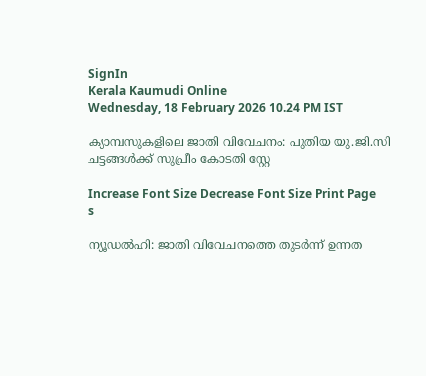SignIn
Kerala Kaumudi Online
Wednesday, 18 February 2026 10.24 PM IST

ക്യാമ്പസുകളിലെ ജാതി വിവേചനം: പുതിയ യു.ജി.സി ചട്ടങ്ങൾക്ക് സുപ്രീം കോടതി സ്റ്റേ

Increase Font Size Decrease Font Size Print Page
s

ന്യൂഡൽഹി: ജാതി വിവേചനത്തെ തുടർന്ന് ഉന്നത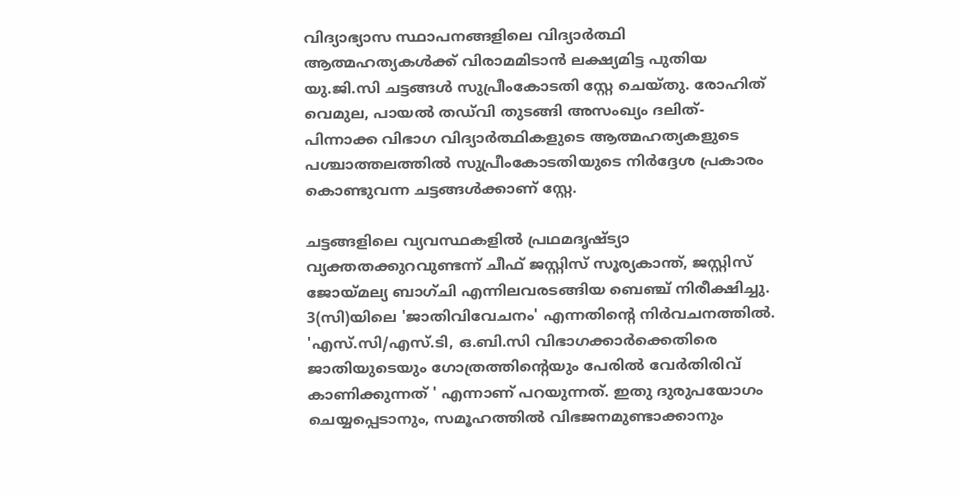വിദ്യാഭ്യാസ സ്ഥാപനങ്ങളിലെ വിദ്യാർത്ഥി ആത്മഹത്യകൾക്ക് വിരാമമിടാൻ ലക്ഷ്യമിട്ട പുതിയ യു.ജി.സി ചട്ടങ്ങൾ സുപ്രീംകോടതി സ്റ്റേ ചെയ്‌തു. രോഹിത് വെമുല, പായൽ ത‌ഡ്‌വി തുടങ്ങി അസംഖ്യം ദലിത്-പിന്നാക്ക വിഭാഗ വിദ്യാ‌ർത്ഥികളുടെ ആത്മഹത്യകളുടെ പശ്ചാത്തലത്തിൽ സുപ്രീംകോടതിയുടെ നിർദ്ദേശ പ്രകാരം കൊണ്ടുവന്ന ചട്ടങ്ങൾക്കാണ് സ്റ്റേ.

ചട്ടങ്ങളിലെ വ്യവസ്ഥകളിൽ പ്രഥമദൃഷ്‌ട്യാ വ്യക്തതക്കുറവുണ്ടന്ന് ചീഫ് ജസ്റ്റിസ് സൂര്യകാന്ത്, ജസ്റ്റിസ് ജോയ്‌മല്യ ബാഗ്ചി എന്നിലവരടങ്ങിയ ബെഞ്ച് നിരീക്ഷിച്ചു. 3(സി)യിലെ 'ജാതിവിവേചനം' എന്നതിന്റെ നിർവചനത്തിൽ. 'എസ്.സി/എസ്.ടി, ഒ.ബി.സി വിഭാഗക്കാർക്കെതിരെ ജാതിയുടെയും ഗോത്രത്തിന്റെയും പേരിൽ വേ‌ർതിരിവ് കാണിക്കുന്നത് ' എന്നാണ് പറയുന്നത്. ഇതു ദുരുപയോഗം ചെയ്യപ്പെടാനും, സമൂഹത്തിൽ വിഭജനമുണ്ടാക്കാനും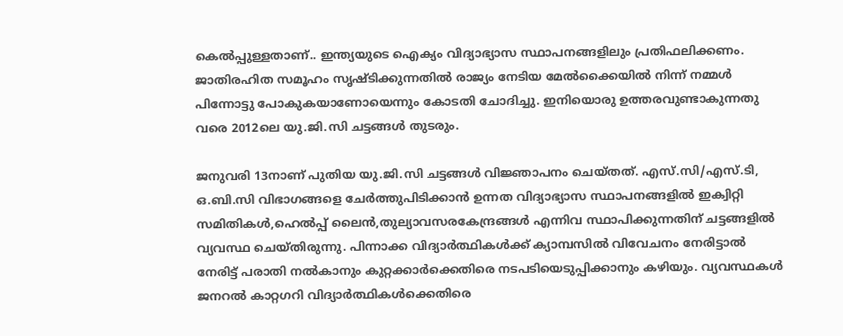കെൽപ്പുള്ളതാണ്.. ഇന്ത്യയുടെ ഐക്യം വിദ്യാഭ്യാസ സ്ഥാപനങ്ങളിലും പ്രതിഫലിക്കണം. ജാതിരഹിത സമൂഹം സൃഷ്‌ടിക്കുന്നതിൽ രാജ്യം നേടിയ മേൽക്കൈയിൽ നിന്ന് നമ്മൾ പിന്നോട്ടു പോകുകയാണോയെന്നും കോടതി ചോദിച്ചു. ഇനിയൊരു ഉത്തരവുണ്ടാകുന്നതു വരെ 2012ലെ യു.ജി.സി ചട്ടങ്ങൾ തുടരും.

ജനുവരി 13നാണ് പുതിയ യു.ജി.സി ചട്ടങ്ങൾ വിജ്ഞാപനം ചെയ്‌തത്. എസ്.സി/എസ്.ടി, ഒ.ബി.സി വിഭാഗങ്ങളെ ചേർത്തുപിടിക്കാൻ ഉന്നത വിദ്യാഭ്യാസ സ്ഥാപനങ്ങളിൽ ഇക്വിറ്റി സമിതികൾ,ഹെൽപ്പ് ലൈൻ,തുല്യാവസരകേന്ദ്രങ്ങൾ എന്നിവ സ്ഥാപിക്കുന്നതിന് ചട്ടങ്ങളിൽ വ്യവസ്ഥ ചെയ്‌തിരുന്നു. പിന്നാക്ക വിദ്യാർത്ഥികൾക്ക് ക്യാമ്പസിൽ വിവേചനം നേരിട്ടാൽ നേരിട്ട് പരാതി നൽകാനും കുറ്റക്കാർക്കെതിരെ നടപടിയെടുപ്പിക്കാനും കഴിയും. വ്യവസ്ഥകൾ ജനറൽ കാറ്റഗറി വിദ്യാർത്ഥികൾക്കെതിരെ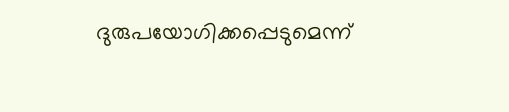ദുരുപയോഗിക്കപ്പെടുമെന്ന്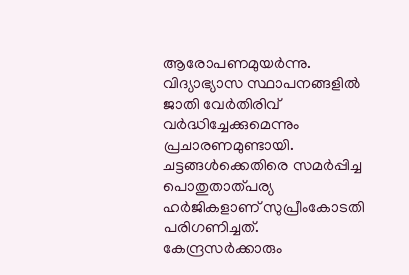ആരോപണമുയർന്നു. വിദ്യാഭ്യാസ സ്ഥാപനങ്ങളിൽ ജാതി വേർതിരിവ് വർദ്ധിച്ചേക്കുമെന്നും പ്രചാരണമുണ്ടായി. ചട്ടങ്ങൾക്കെതിരെ സമർപ്പിച്ച പൊതുതാത്പര്യ ഹർജികളാണ് സുപ്രീംകോടതി പരിഗണിച്ചത്. കേന്ദ്രസർക്കാരും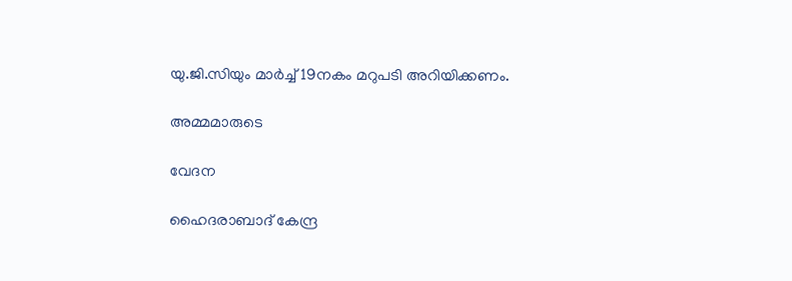യു.ജി.സിയും മാർച്ച് 19നകം മറുപടി അറിയിക്കണം.

അമ്മമാരുടെ

വേദന

ഹൈദരാബാദ് കേന്ദ്ര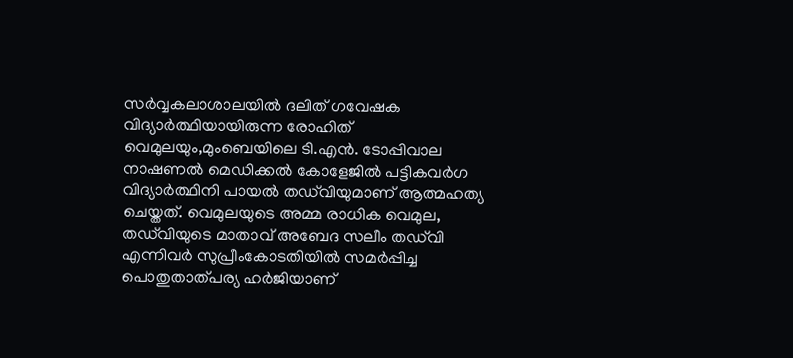സർവ്വകലാശാലയിൽ ദലിത് ഗവേഷക വിദ്യാർത്ഥിയായിരുന്ന രോഹിത് വെമുലയും,മുംബെയിലെ ടി.എൻ. ടോപ്പിവാല നാഷണൽ മെഡിക്കൽ കോളേജിൽ പട്ടികവർഗ വിദ്യാർത്ഥിനി പായൽ തഡ്‌വിയുമാണ് ആത്മഹത്യ ചെയ്തത്. വെമുലയുടെ അമ്മ രാധിക വെമുല, ത‌ഡ്‌വിയുടെ മാതാവ് അബേദ സലീം തഡ്‌വി എന്നിവർ സുപ്രീംകോടതിയിൽ സമർപ്പിച്ച പൊതുതാത്പര്യ ഹർജിയാണ്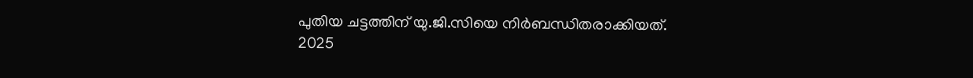പുതിയ ചട്ടത്തിന് യു.ജി.സിയെ നിർബന്ധിതരാക്കിയത്. 2025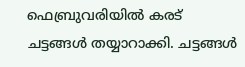ഫെബ്രുവരിയിൽ കരട് ചട്ടങ്ങൾ തയ്യാറാക്കി. ചട്ടങ്ങൾ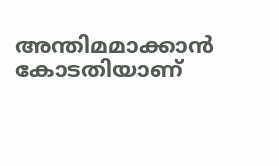അന്തിമമാക്കാൻ കോടതിയാണ്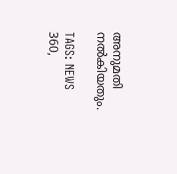അനുമതി നൽകിയതും.

TAGS: NEWS 360,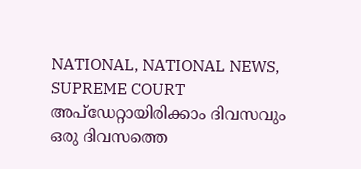NATIONAL, NATIONAL NEWS, SUPREME COURT
അപ്ഡേറ്റായിരിക്കാം ദിവസവും
ഒരു ദിവസത്തെ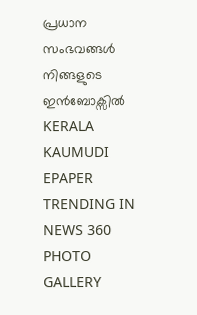പ്രധാന സംഭവങ്ങൾ നിങ്ങളുടെ ഇൻബോക്സിൽ
KERALA KAUMUDI EPAPER
TRENDING IN NEWS 360
PHOTO GALLERY